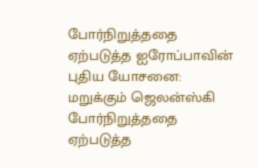போர்நிறுத்ததை ஏற்படுத்த ஐரோப்பாவின் புதிய யோசனை: மறுக்கும் ஜெலன்ஸ்கி
போர்நிறுத்ததை ஏற்படுத்த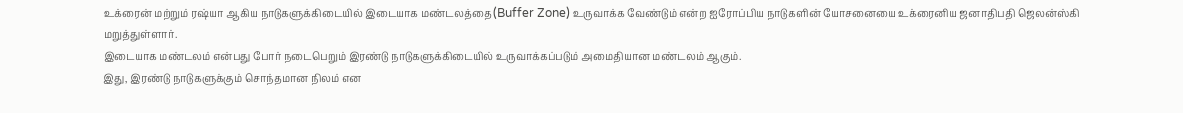உக்ரைன் மற்றும் ரஷ்யா ஆகிய நாடுகளுக்கிடையில் இடையாக மண்டலத்தை(Buffer Zone) உருவாக்க வேண்டும் என்ற ஐரோப்பிய நாடுகளின் யோசனையை உக்ரைனிய ஜனாதிபதி ஜெலன்ஸ்கி மறுத்துள்ளார்.
இடையாக மண்டலம் என்பது போர் நடைபெறும் இரண்டு நாடுகளுக்கிடையில் உருவாக்கப்படும் அமைதியான மண்டலம் ஆகும்.
இது, இரண்டு நாடுகளுக்கும் சொந்தமான நிலம் என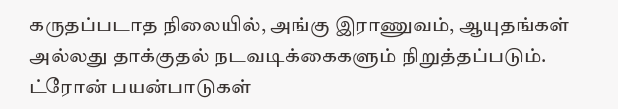கருதப்படாத நிலையில், அங்கு இராணுவம், ஆயுதங்கள் அல்லது தாக்குதல் நடவடிக்கைகளும் நிறுத்தப்படும்.
ட்ரோன் பயன்பாடுகள்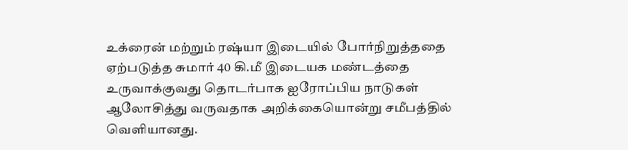உக்ரைன் மற்றும் ரஷ்யா இடையில் போர்நிறுத்ததை ஏற்படுத்த சுமார் 40 கி.மீ இடையக மண்டத்தை உருவாக்குவது தொடர்பாக ஐரோப்பிய நாடுகள் ஆலோசித்து வருவதாக அறிக்கையொன்று சமீபத்தில் வெளியானது.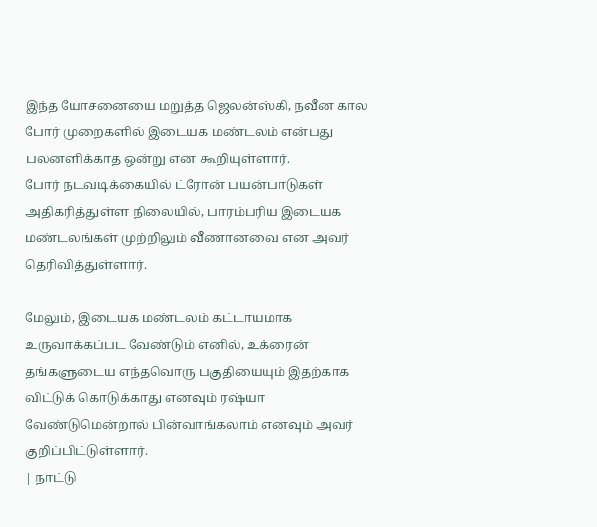இந்த யோசனையை மறுத்த ஜெலன்ஸ்கி, நவீன கால போர் முறைகளில் இடையக மண்டலம் என்பது பலனளிக்காத ஒன்று என கூறியுள்ளார்.
போர் நடவடிக்கையில் ட்ரோன் பயன்பாடுகள் அதிகரித்துள்ள நிலையில், பாரம்பரிய இடையக மண்டலங்கள் முற்றிலும் வீணானவை என அவர் தெரிவித்துள்ளார்.

மேலும், இடையக மண்டலம் கட்டாயமாக உருவாக்கப்பட வேண்டும் எனில், உக்ரைன் தங்களுடைய எந்தவொரு பகுதியையும் இதற்காக விட்டுக் கொடுக்காது எனவும் ரஷ்யா வேண்டுமென்றால் பின்வாங்கலாம் எனவும் அவர் குறிப்பிட்டுள்ளார்.
| நாட்டு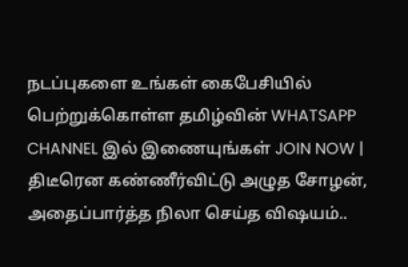நடப்புகளை உங்கள் கைபேசியில் பெற்றுக்கொள்ள தமிழ்வின் WHATSAPP CHANNEL இல் இணையுங்கள் JOIN NOW |
திடீரென கண்ணீர்விட்டு அழுத சோழன், அதைப்பார்த்த நிலா செய்த விஷயம்..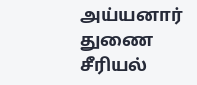அய்யனார் துணை சீரியல்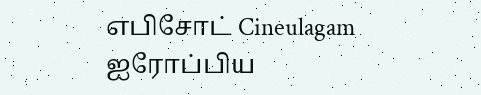எபிசோட் Cineulagam
ஐரோப்பிய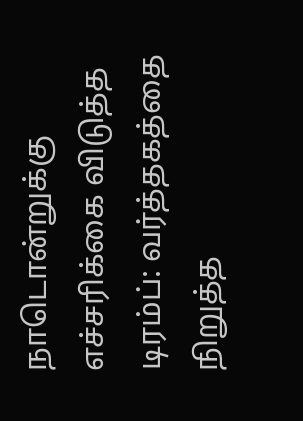நாடொன்றுக்கு எச்சரிக்கை விடுத்த டிரம்ப்: வர்த்தகத்தை நிறுத்த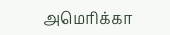அமெரிக்கா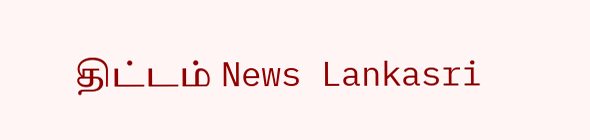திட்டம் News Lankasri